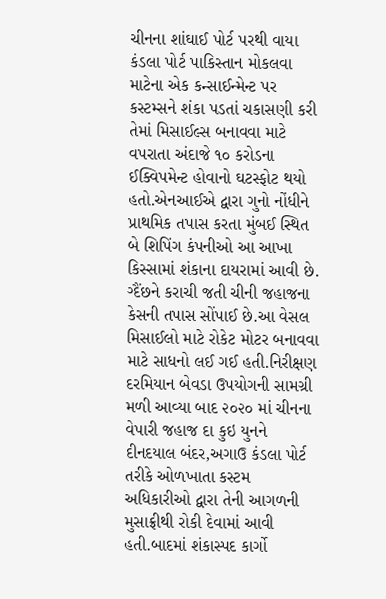ચીનના શાંઘાઈ પોર્ટ પરથી વાયા કંડલા પોર્ટ પાકિસ્તાન મોકલવા માટેના એક કન્સાઈન્મેન્ટ પર કસ્ટમ્સને શંકા પડતાં ચકાસણી કરી તેમાં મિસાઈલ્સ બનાવવા માટે વપરાતા અંદાજે ૧૦ કરોડના ઈક્વિપમેન્ટ હોવાનો ઘટસ્ફોટ થયો હતો.એનઆઈએ દ્વારા ગુનો નોંધીને પ્રાથમિક તપાસ કરતા મુંબઈ સ્થિત બે શિપિંગ કંપનીઓ આ આખા કિસ્સામાં શંકાના દાયરામાં આવી છે. ગ્દૈંછને કરાચી જતી ચીની જહાજના કેસની તપાસ સોંપાઈ છે.આ વેસલ મિસાઈલો માટે રોકેટ મોટર બનાવવા માટે સાધનો લઈ ગઈ હતી.નિરીક્ષણ દરમિયાન બેવડા ઉપયોગની સામગ્રી મળી આવ્યા બાદ ૨૦૨૦ માં ચીનના વેપારી જહાજ દા કુઇ યુનને દીનદયાલ બંદર,અગાઉ કંડલા પોર્ટ તરીકે ઓળખાતા કસ્ટમ અધિકારીઓ દ્વારા તેની આગળની મુસાફ્રીથી રોકી દેવામાં આવી હતી.બાદમાં શંકાસ્પદ કાર્ગો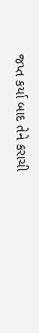જપ્ત કર્યા બાદ તેને કરાચી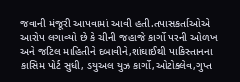જવાની મંજૂરી આપવામાં આવી હતી.તપાસકર્તાઓએ આરોપ લગાવ્યો છે કે ચીની જહાજે કાર્ગો પરની ઓળખ અને જટિલ માહિતીને દબાવીને,શાંઘાઈથી પાકિસ્તાનના કાસિમ પોર્ટ સુધી, ડયુઅલ યુઝ કાર્ગો,ઓટોક્લેવ,ગુપ્ત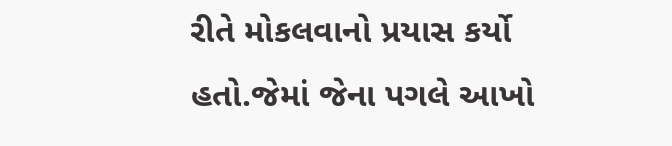રીતે મોકલવાનો પ્રયાસ કર્યો હતો.જેમાં જેના પગલે આખો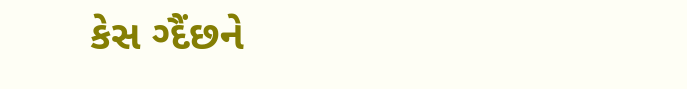કેસ ગ્દૈંછને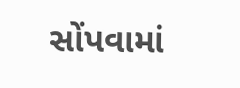સોંપવામાં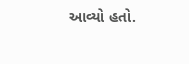આવ્યો હતો.